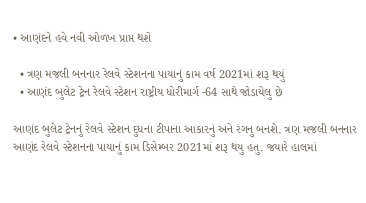• આણંદને હવે નવી ઓળખ પ્રાપ્ત થશે

  • ત્રણ મજલી બનનાર રેલવે સ્ટેશનના પાયાનું કામ વર્ષ 2021માં શરૂ થયું
  • આણંદ બુલેટ ટ્રેન રેલવે સ્ટેશન રાષ્ટ્રીય ધોરીમાર્ગ -64 સાથે જોડાયેલુ છે

આણંદ બુલેટ ટ્રેનનું રેલવે સ્ટેશન દુધના ટીપાના આકારનું અને રંગનુ બનશે. ત્રણ મજલી બનનાર આણંદ રેલવે સ્ટેશનના પાયાનું કામ ડિસેમ્બર 2021માં શરૂ થયુ હતુ. જયારે હાલમાં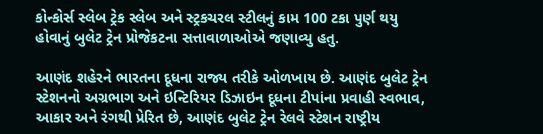કોન્કોર્સ સ્લેબ ટ્રેક સ્લેબ અને સ્ટ્રકચરલ સ્ટીલનું કામ 100 ટકા પુર્ણ થયુ હોવાનું બુલેટ ટ્રેન પ્રોજેકટના સત્તાવાળાઓએ જણાવ્યુ હતુ.

આણંદ શહેરને ભારતના દૂધના રાજ્ય તરીકે ઓળખાય છે. આણંદ બુલેટ ટ્રેન સ્ટેશનનો અગ્રભાગ અને ઇન્ટિરિયર ડિઝાઇન દૂધના ટીપાંના પ્રવાહી સ્વભાવ, આકાર અને રંગથી પ્રેરિત છે, આણંદ બુલેટ ટ્રેન રેલવે સ્ટેશન રાષ્ટ્રીય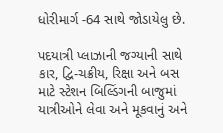ધોરીમાર્ગ -64 સાથે જોડાયેલુ છે.

પદયાત્રી પ્લાઝાની જગ્યાની સાથે કાર, દ્વિ-ચક્રીય, રિક્ષા અને બસ માટે સ્ટેશન બિલ્ડિંગની બાજુમાં યાત્રીઓને લેવા અને મૂકવાનું અને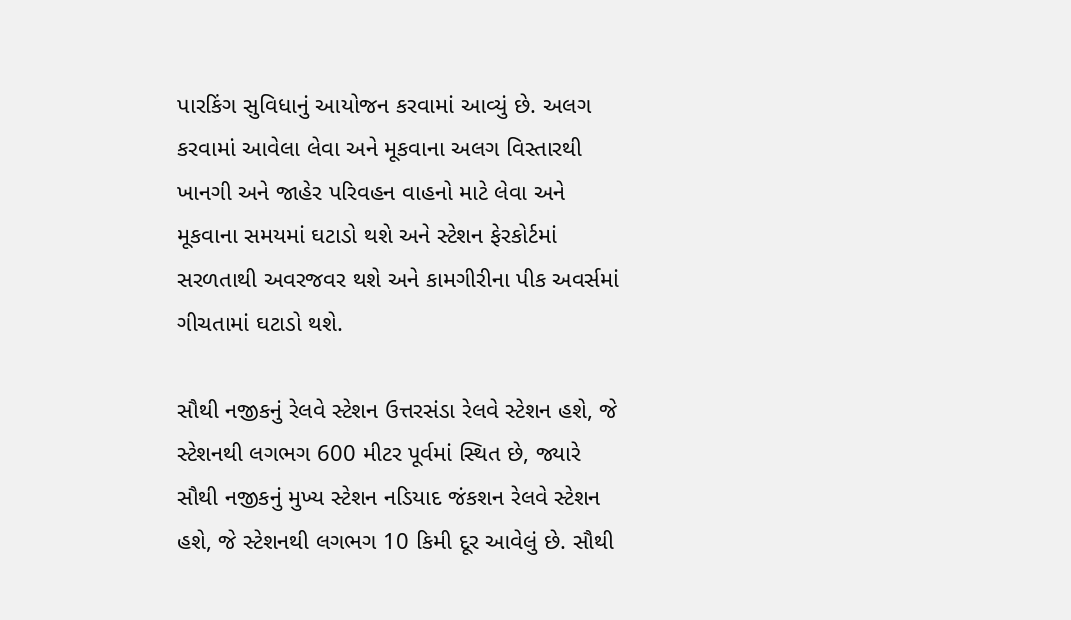પારકિંગ સુવિધાનું આયોજન કરવામાં આવ્યું છે. અલગ કરવામાં આવેલા લેવા અને મૂકવાના અલગ વિસ્તારથી ખાનગી અને જાહેર પરિવહન વાહનો માટે લેવા અને મૂકવાના સમયમાં ઘટાડો થશે અને સ્ટેશન ફેરકોર્ટમાં સરળતાથી અવરજવર થશે અને કામગીરીના પીક અવર્સમાં ગીચતામાં ઘટાડો થશે.

સૌથી નજીકનું રેલવે સ્ટેશન ઉત્તરસંડા રેલવે સ્ટેશન હશે, જે સ્ટેશનથી લગભગ 600 મીટર પૂર્વમાં સ્થિત છે, જ્યારે સૌથી નજીકનું મુખ્ય સ્ટેશન નડિયાદ જંકશન રેલવે સ્ટેશન હશે, જે સ્ટેશનથી લગભગ 10 કિમી દૂર આવેલું છે. સૌથી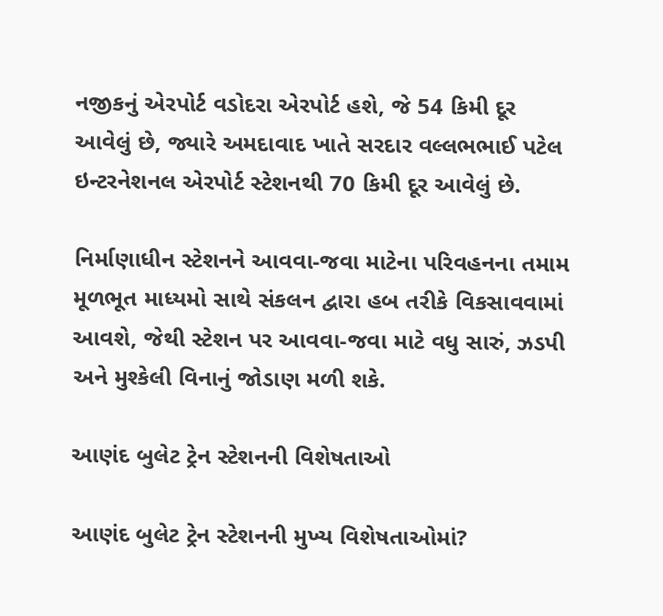નજીકનું એરપોર્ટ વડોદરા એરપોર્ટ હશે, જે 54 કિમી દૂર આવેલું છે, જ્યારે અમદાવાદ ખાતે સરદાર વલ્લભભાઈ પટેલ ઇન્ટરનેશનલ એરપોર્ટ સ્ટેશનથી 70 કિમી દૂર આવેલું છે.

નિર્માણાધીન સ્ટેશનને આવવા-જવા માટેના પરિવહનના તમામ મૂળભૂત માધ્યમો સાથે સંકલન દ્વારા હબ તરીકે વિકસાવવામાં આવશે, જેથી સ્ટેશન પર આવવા-જવા માટે વધુ સારું, ઝડપી અને મુશ્કેલી વિનાનું જોડાણ મળી શકે.

આણંદ બુલેટ ટ્રેન સ્ટેશનની વિશેષતાઓ

આણંદ બુલેટ ટ્રેન સ્ટેશનની મુખ્ય વિશેષતાઓમાં?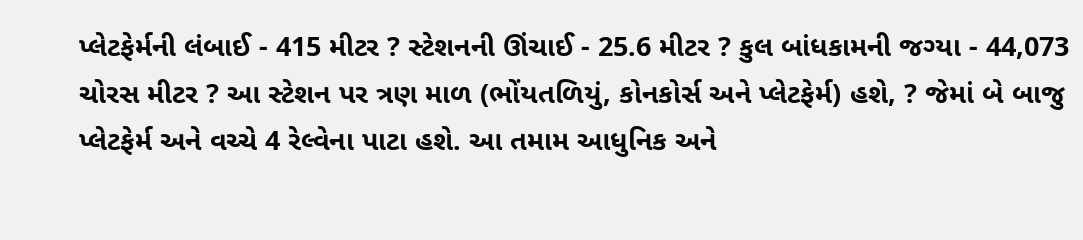પ્લેટફેર્મની લંબાઈ - 415 મીટર ? સ્ટેશનની ઊંચાઈ - 25.6 મીટર ? કુલ બાંધકામની જગ્યા - 44,073 ચોરસ મીટર ? આ સ્ટેશન પર ત્રણ માળ (ભોંયતળિયું, કોનકોર્સ અને પ્લેટફેર્મ) હશે, ? જેમાં બે બાજુ પ્લેટફેર્મ અને વચ્ચે 4 રેલ્વેના પાટા હશે. આ તમામ આધુનિક અને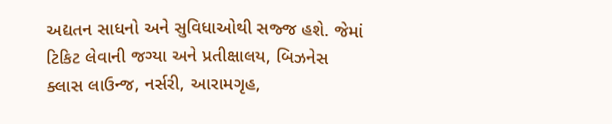અદ્યતન સાધનો અને સુવિધાઓથી સજ્જ હશે. જેમાં ટિકિટ લેવાની જગ્યા અને પ્રતીક્ષાલય, બિઝનેસ ક્લાસ લાઉન્જ, નર્સરી, આરામગૃહ,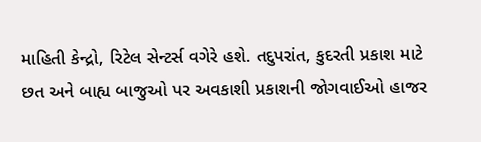માહિતી કેન્દ્રો, રિટેલ સેન્ટર્સ વગેરે હશે. તદુપરાંત, કુદરતી પ્રકાશ માટે છત અને બાહ્ય બાજુઓ પર અવકાશી પ્રકાશની જોગવાઈઓ હાજર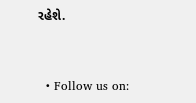રહેશે.


  • Follow us on: